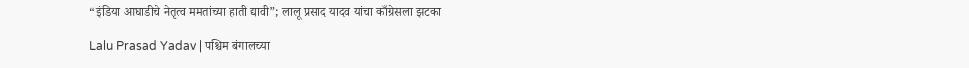“इंडिया आघाडीचे नेतृत्व ममतांच्या हाती द्यावी”; लालू प्रसाद यादव यांचा काँग्रेसला झटका

Lalu Prasad Yadav | पश्चिम बंगालच्या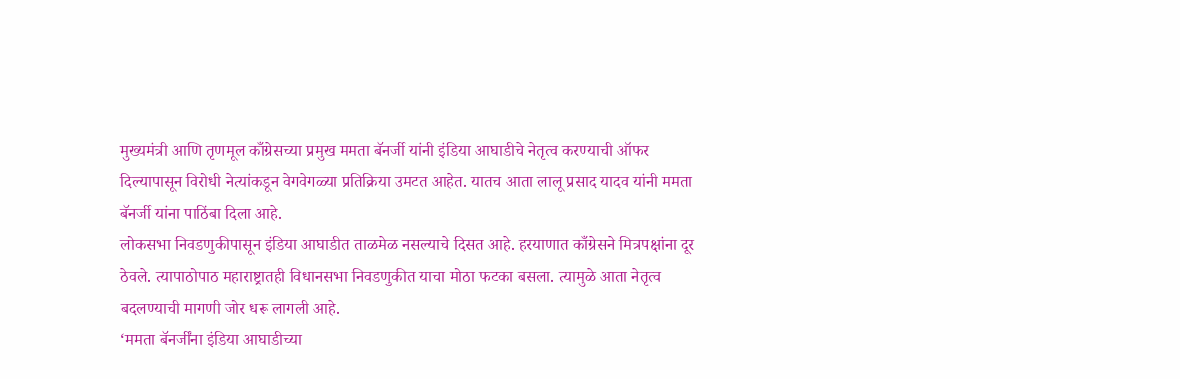मुख्यमंत्री आणि तृणमूल काँग्रेसच्या प्रमुख ममता बॅनर्जी यांनी इंडिया आघाडीचे नेतृत्व करण्याची ऑफर दिल्यापासून विरोधी नेत्यांकडून वेगवेगळ्या प्रतिक्रिया उमटत आहेत. यातच आता लालू प्रसाद यादव यांनी ममता बॅनर्जी यांना पाठिंबा दिला आहे.
लोकसभा निवडणुकीपासून इंडिया आघाडीत ताळमेळ नसल्याचे दिसत आहे. हरयाणात काँग्रेसने मित्रपक्षांना दूर ठेवले. त्यापाठोपाठ महाराष्ट्रातही विधानसभा निवडणुकीत याचा मोठा फटका बसला. त्यामुळे आता नेतृत्व बदलण्याची मागणी जोर धरू लागली आहे.
‘ममता बॅनर्जींना इंडिया आघाडीच्या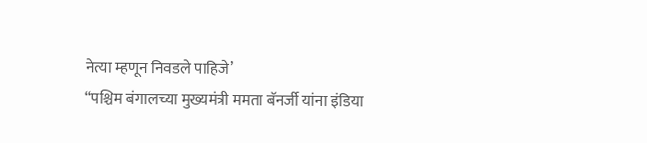नेत्या म्हणून निवडले पाहिजे’
“पश्चिम बंगालच्या मुख्यमंत्री ममता बॅनर्जी यांना इंडिया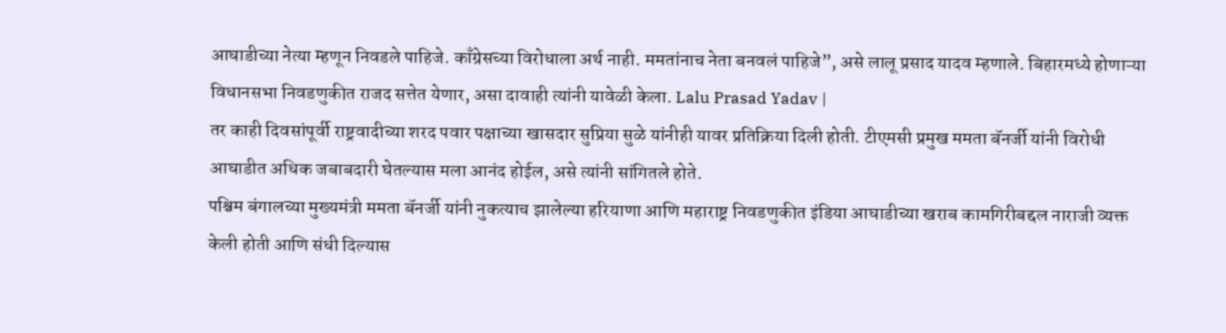आघाडीच्या नेत्या म्हणून निवडले पाहिजे. काँग्रेसच्या विरोधाला अर्थ नाही. ममतांनाच नेता बनवलं पाहिजे”, असे लालू प्रसाद यादव म्हणाले. बिहारमध्ये होणाऱ्या विधानसभा निवडणुकीत राजद सत्तेत येणार, असा दावाही त्यांनी यावेळी केला. Lalu Prasad Yadav |
तर काही दिवसांपूर्वी राष्ट्रवादीच्या शरद पवार पक्षाच्या खासदार सुप्रिया सुळे यांनीही यावर प्रतिक्रिया दिली होती. टीएमसी प्रमुख ममता बॅनर्जी यांनी विरोधी आघाडीत अधिक जबाबदारी घेतल्यास मला आनंद होईल, असे त्यांनी सांगितले होते.
पश्चिम बंगालच्या मुख्यमंत्री ममता बॅनर्जी यांनी नुकत्याच झालेल्या हरियाणा आणि महाराष्ट्र निवडणुकीत इंडिया आघाडीच्या खराब कामगिरीबद्दल नाराजी व्यक्त केली होती आणि संधी दिल्यास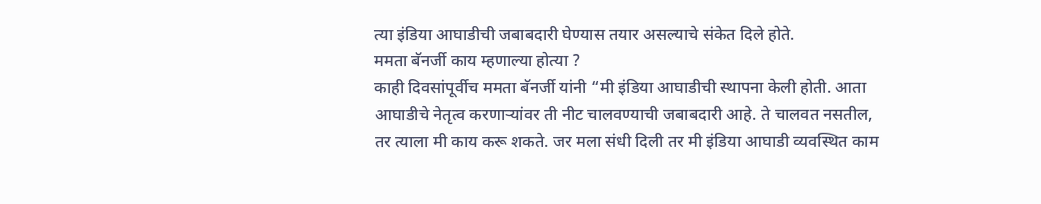त्या इंडिया आघाडीची जबाबदारी घेण्यास तयार असल्याचे संकेत दिले होते.
ममता बॅनर्जी काय म्हणाल्या होत्या ?
काही दिवसांपूर्वीच ममता बॅनर्जी यांनी “मी इंडिया आघाडीची स्थापना केली होती. आता आघाडीचे नेतृत्व करणाऱ्यांवर ती नीट चालवण्याची जबाबदारी आहे. ते चालवत नसतील, तर त्याला मी काय करू शकते. जर मला संधी दिली तर मी इंडिया आघाडी व्यवस्थित काम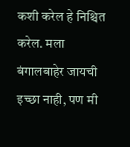कशी करेल हे निश्चित करेल. मला बंगालबाहेर जायची इच्छा नाही, पण मी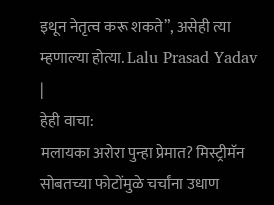इथून नेतृत्व करू शकते”, असेही त्या म्हणाल्या होत्या. Lalu Prasad Yadav |
हेही वाचा:
मलायका अरोरा पुन्हा प्रेमात? मिस्ट्रीमॅन सोबतच्या फोटोंमुळे चर्चांना उधाण